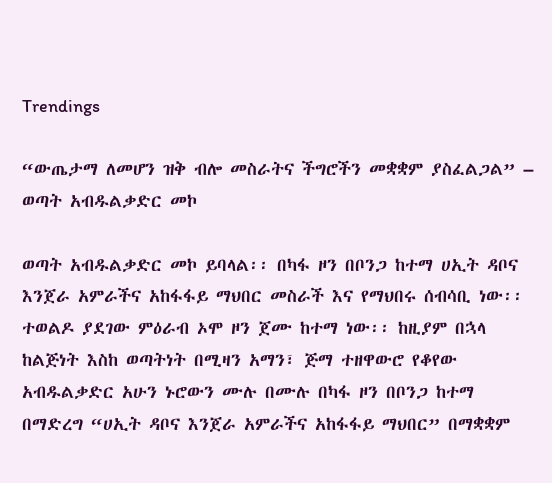Trendings

“ውጤታማ ለመሆን ዝቅ ብሎ መስራትና ችግሮችን መቋቋም ያስፈልጋል” – ወጣት አብዱልቃድር መኮ

ወጣት አብዱልቃድር መኮ ይባላል፡፡ በካፋ ዞን በቦንጋ ከተማ ሀኢት ዳቦና እንጀራ አምራችና አከፋፋይ ማህበር መስራች እና የማህበሩ ሰብሳቢ ነው፡፡ ተወልዶ ያደገው ምዕራብ ኦሞ ዞን ጀሙ ከተማ ነው፡፡ ከዚያም በኋላ ከልጅነት እስከ ወጣትነት በሚዛን አማን፣ ጅማ ተዘዋውሮ የቆየው አብዱልቃድር አሁን ኑሮውን ሙሉ በሙሉ በካፋ ዞን በቦንጋ ከተማ በማድረግ “ሀኢት ዳቦና እንጀራ አምራችና አከፋፋይ ማህበር” በማቋቋም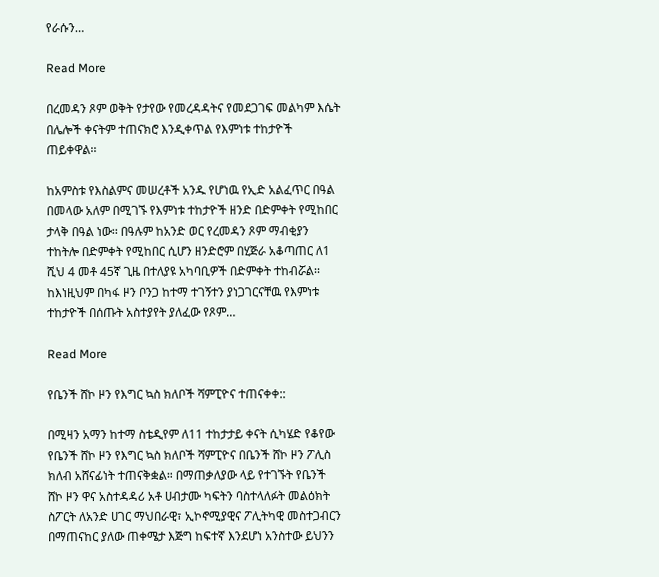የራሱን…

Read More

በረመዳን ጾም ወቅት የታየው የመረዳዳትና የመደጋገፍ መልካም እሴት በሌሎች ቀናትም ተጠናክሮ እንዲቀጥል የእምነቱ ተከታዮች ጠይቀዋል፡፡

ከአምስቱ የእስልምና መሠረቶች አንዱ የሆነዉ የኢድ አልፈጥር በዓል በመላው አለም በሚገኙ የእምነቱ ተከታዮች ዘንድ በድምቀት የሚከበር ታላቅ በዓል ነው፡፡ በዓሉም ከአንድ ወር የረመዳን ጾም ማብቂያን ተከትሎ በድምቀት የሚከበር ሲሆን ዘንድሮም በሂጅራ አቆጣጠር ለ1 ሺህ 4 መቶ 45ኛ ጊዜ በተለያዩ አካባቢዎች በድምቀት ተከብሯል፡፡ ከእነዚህም በካፋ ዞን ቦንጋ ከተማ ተገኝተን ያነጋገርናቸዉ የእምነቱ ተከታዮች በሰጡት አስተያየት ያለፈው የጾም…

Read More

የቤንች ሸኮ ዞን የእግር ኳስ ክለቦች ሻምፒዮና ተጠናቀቀ::

በሚዛን አማን ከተማ ስቴዲየም ለ11 ተከታታይ ቀናት ሲካሄድ የቆየው የቤንች ሸኮ ዞን የእግር ኳስ ክለቦች ሻምፒዮና በቤንች ሸኮ ዞን ፖሊስ ክለብ አሸናፊነት ተጠናቅቋል። በማጠቃለያው ላይ የተገኙት የቤንች ሸኮ ዞን ዋና አስተዳዳሪ አቶ ሀብታሙ ካፍትን ባስተላለፉት መልዕክት ስፖርት ለአንድ ሀገር ማህበራዊ፣ ኢኮኖሚያዊና ፖሊትካዊ መስተጋብርን በማጠናከር ያለው ጠቀሜታ እጅግ ከፍተኛ እንደሆነ አንስተው ይህንን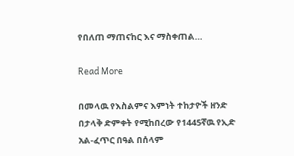የበለጠ ማጠናከር እና ማስቀጠል…

Read More

በመላዉ የእስልምና እምነት ተከታዮች ዘንድ በታላቅ ድምቀት የሚከበረው የ1445ኛዉ የኢድ አል-ፈጥር በዓል በሰላም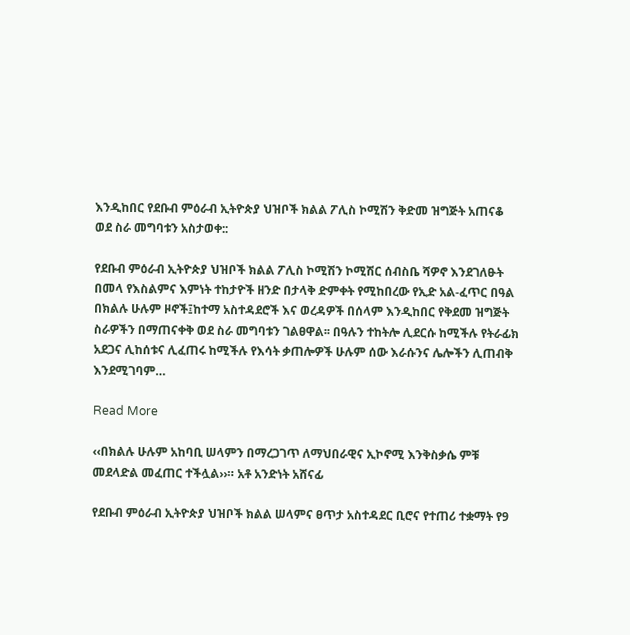እንዲከበር የደቡብ ምዕራብ ኢትዮጵያ ህዝቦች ክልል ፖሊስ ኮሚሽን ቅድመ ዝግጅት አጠናቆ ወደ ስራ መግባቱን አስታወቀ::

የደቡብ ምዕራብ ኢትዮጵያ ህዝቦች ክልል ፖሊስ ኮሚሽን ኮሚሽር ሰብስቤ ሻዎኖ እንደገለፁት በመላ የእስልምና እምነት ተከታዮች ዘንድ በታላቅ ድምቀት የሚከበረው የኢድ አል-ፈጥር በዓል በክልሉ ሁሉም ዞኖች፤ከተማ አስተዳደሮች እና ወረዳዎች በሰላም እንዲከበር የቅደመ ዝግጅት ስራዎችን በማጠናቀቅ ወደ ስራ መግባቱን ገልፀዋል፡፡ በዓሉን ተከትሎ ሊደርሱ ከሚችሉ የትራፊክ አደጋና ሊከሰቱና ሊፈጠሩ ከሚችሉ የእሳት ቃጠሎዎች ሁሉም ሰው እራሱንና ሌሎችን ሊጠብቅ እንደሚገባም…

Read More

‹‹በክልሉ ሁሉም አከባቢ ሠላምን በማረጋገጥ ለማህበራዊና ኢኮኖሚ እንቅስቃሴ ምቹ መደላድል መፈጠር ተችሏል››። አቶ አንድነት አሸናፊ

የደቡብ ምዕራብ ኢትዮጵያ ህዝቦች ክልል ሠላምና ፀጥታ አስተዳደር ቢሮና የተጠሪ ተቋማት የ9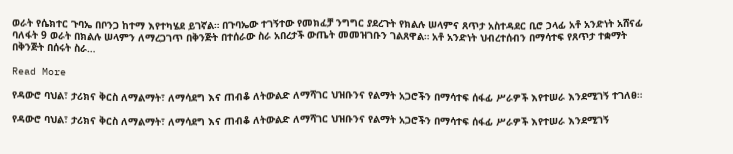ወራት የሴክተር ጉባኤ በቦንጋ ከተማ እየተካሄደ ይገኛል። በጉባኤው ተገኝተው የመክፈቻ ንግግር ያደረጉት የክልሉ ሠላምና ጸጥታ አስተዳደር ቢሮ ኃላፊ አቶ አንድነት አሸናፊ ባለፋት 9 ወራት በክልሉ ሠላምን ለማረጋገጥ በቅንጅት በተሰራው ስራ አበረታች ውጤት መመዝገቡን ገልጸዋል። አቶ አንድነት ህብረተሰብን በማሳተፍ የጸጥታ ተቋማት በቅንጅት በሰሩት ስራ…

Read More

የዳውሮ ባህል፣ ታሪክና ቅርስ ለማልማት፣ ለማሳደግ እና ጠብቆ ለትውልድ ለማሻገር ህዝቡንና የልማት አጋሮችን በማሳተፍ ሰፋፊ ሥራዎች እየተሠራ እንደሚገኝ ተገለፀ።

የዳውሮ ባህል፣ ታሪክና ቅርስ ለማልማት፣ ለማሳደግ እና ጠብቆ ለትውልድ ለማሻገር ህዝቡንና የልማት አጋሮችን በማሳተፍ ሰፋፊ ሥራዎች እየተሠራ እንደሚገኝ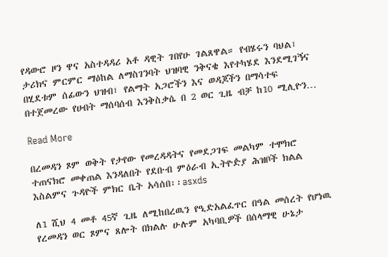የዳውሮ ዞን ዋና አስተዳዳሪ አቶ ዳዊት ገበየሁ ገልጸዋል። የብሄሩን ባህል፣ ታሪክና ምርምር ማዕከል ለማስገንባት ህዝባዊ ንቅናቄ እየተካሄደ እንደሚገኝና በሂደቱም ሰፊውን ህዝብ፣ የልማት አጋሮችን እና ወዳጆችን በማሳተፍ በተጀመረው የሀብት ማሰባሰብ እንቅስቃሴ በ 2 ወር ጊዜ ብቻ ከ10 ሚሊዮን…

Read More

በረመዳን ጾም ወቅት የታየው የመረዳዳትና የመደጋገፍ መልካም ተሞክሮ ተጠናክሮ መቀጠል እንዳለበት የደቡብ ምዕራብ ኢትዮዽያ ሕዝቦች ክልል እስልምና ጉዳዮች ምክር ቤት አሳሰበ፡፡asxds

ለ1 ሺህ 4 መቶ 45ኛ ጊዜ ለሚከበረዉን የዒድአልፈጥር በዓል መሰረት የሆነዉ የረመዳን ወር ጾምና ጸሎት በክልሉ ሁሉም አካባቢዎች በሰላማዊ ሁኔታ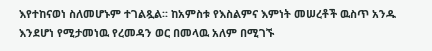እየተከናወነ ስለመሆኑም ተገልጿል፡፡ ከአምስቱ የእስልምና እምነት መሠረቶች ዉስጥ አንዱ እንደሆነ የሚታመነዉ የረመዳን ወር በመላዉ አለም በሚገኙ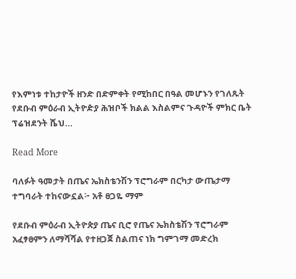የእምነቱ ተከታዮች ዘንድ በድምቀት የሚከበር በዓል መሆኑን የገለጹት የደቡብ ምዕራብ ኢትዮዽያ ሕዝቦች ክልል እስልምና ጉዳዮች ምክር ቤት ፕሬዝደንት ሼህ…

Read More

ባለፉት ዓመታት በጤና ኤክስቴንሽን ፕሮግራም በርካታ ውጤታማ ተግባራት ተከናውኗል፦ አቶ ፀጋዬ ማም

የደቡብ ምዕራብ ኢትዮጵያ ጤና ቢሮ የጤና ኤክስቴሽን ፕሮግራም አፈፃፀምን ለማሻሻል የተዘጋጀ ስልጠና ነክ ግምገማ መድረክ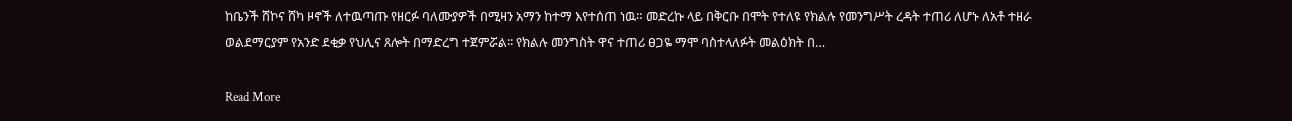ከቤንች ሸኮና ሸካ ዞኖች ለተዉጣጡ የዘርፉ ባለሙያዎች በሚዛን አማን ከተማ እየተሰጠ ነዉ። መድረኩ ላይ በቅርቡ በሞት የተለዩ የክልሉ የመንግሥት ረዳት ተጠሪ ለሆኑ ለአቶ ተዘራ ወልደማርያም የአንድ ደቂቃ የህሊና ጸሎት በማድረግ ተጀምሯል፡፡ የክልሉ መንግስት ዋና ተጠሪ ፀጋዬ ማሞ ባስተላለፉት መልዕክት በ…

Read More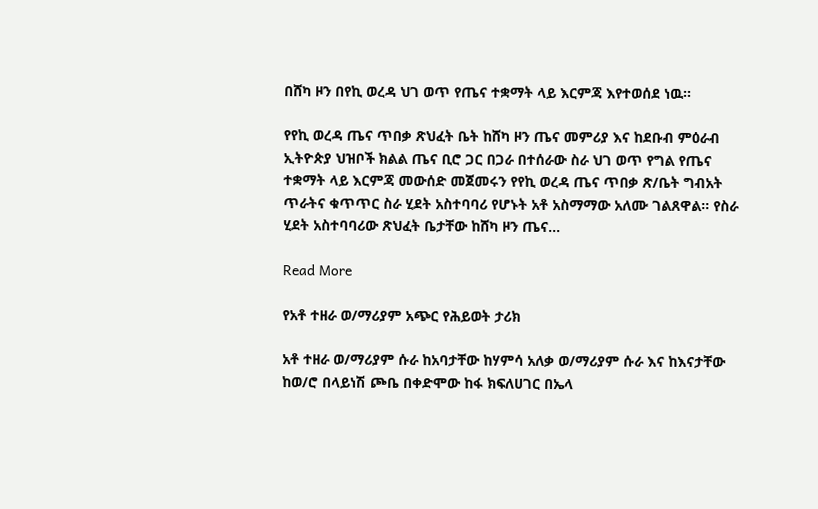በሸካ ዞን በየኪ ወረዳ ህገ ወጥ የጤና ተቋማት ላይ እርምጃ እየተወሰደ ነዉ።

የየኪ ወረዳ ጤና ጥበቃ ጽህፈት ቤት ከሸካ ዞን ጤና መምሪያ እና ከደቡብ ምዕራብ ኢትዮጵያ ህዝቦች ክልል ጤና ቢሮ ጋር በጋራ በተሰራው ስራ ህገ ወጥ የግል የጤና ተቋማት ላይ እርምጃ መውሰድ መጀመሩን የየኪ ወረዳ ጤና ጥበቃ ጽ/ቤት ግብአት ጥራትና ቁጥጥር ስራ ሂደት አስተባባሪ የሆኑት አቶ አስማማው አለሙ ገልጸዋል። የስራ ሂደት አስተባባሪው ጽህፈት ቤታቸው ከሸካ ዞን ጤና…

Read More

የአቶ ተዘራ ወ/ማሪያም አጭር የሕይወት ታሪክ

አቶ ተዘራ ወ/ማሪያም ሱራ ከአባታቸው ከሃምሳ አለቃ ወ/ማሪያም ሱራ እና ከእናታቸው ከወ/ሮ በላይነሽ ጮቤ በቀድሞው ከፋ ክፍለሀገር በኤላ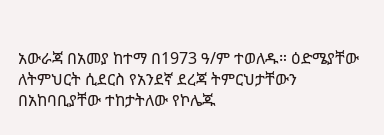አውራጃ በአመያ ከተማ በ1973 ዓ/ም ተወለዱ። ዕድሜያቸው ለትምህርት ሲደርስ የአንደኛ ደረጃ ትምርህታቸውን በአከባቢያቸው ተከታትለው የኮሌጁ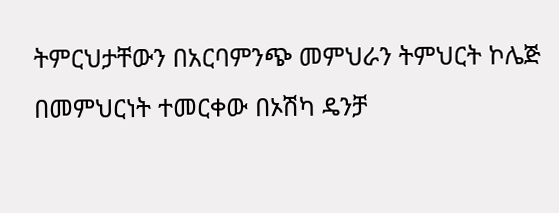ትምርህታቸውን በአርባምንጭ መምህራን ትምህርት ኮሌጅ በመምህርነት ተመርቀው በኦሽካ ዴንቻ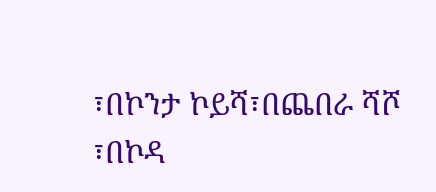፣በኮንታ ኮይሻ፣በጨበራ ሻሾ ፣በኮዳ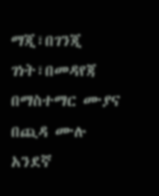ማጂ፣በገንጂ ገነት፣በመዳየጃ በማስተማር ሙያና በጪዳ ሙሉ አንደኛ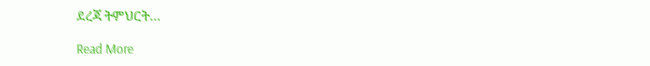ደረጃ ትምህርት…

Read More